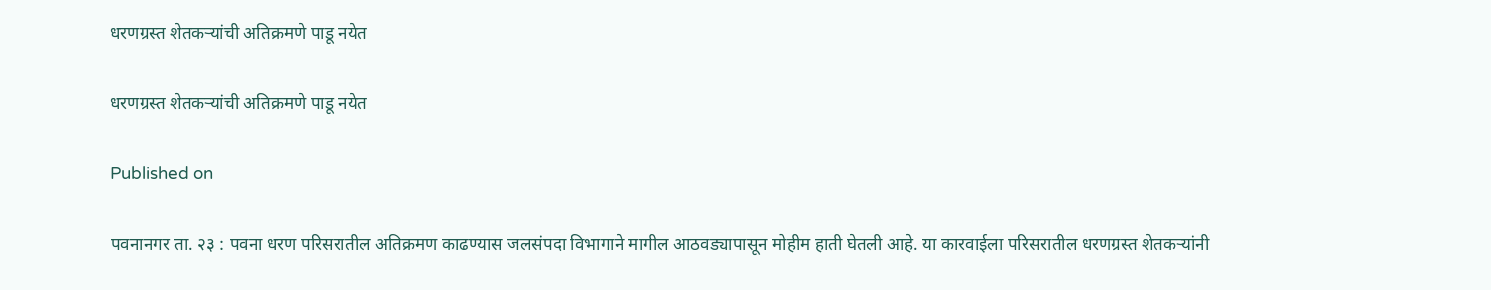धरणग्रस्त शेतकऱ्यांची अतिक्रमणे पाडू नयेत

धरणग्रस्त शेतकऱ्यांची अतिक्रमणे पाडू नयेत

Published on

पवनानगर ता. २३ : पवना धरण परिसरातील अतिक्रमण काढण्यास जलसंपदा विभागाने मागील आठवड्यापासून मोहीम हाती घेतली आहे. या कारवाईला परिसरातील धरणग्रस्त शेतकऱ्यांनी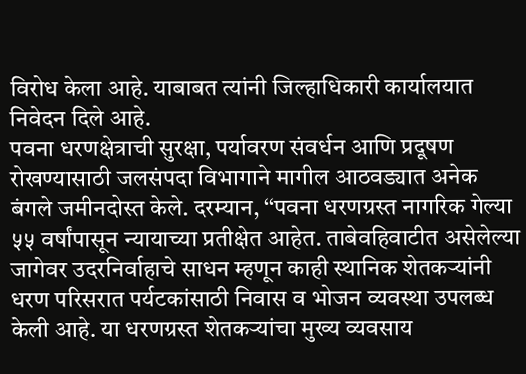विरोध केला आहे. याबाबत त्यांनी जिल्हाधिकारी कार्यालयात निवेदन दिले आहे.
पवना धरणक्षेत्राची सुरक्षा, पर्यावरण संवर्धन आणि प्रदूषण रोखण्यासाठी जलसंपदा विभागाने मागील आठवड्यात अनेक बंगले जमीनदोस्त केले. दरम्यान, ‘‘पवना धरणग्रस्त नागरिक गेल्या ५५ वर्षांपासून न्यायाच्या प्रतीक्षेत आहेत. ताबेवहिवाटीत असेलेल्या जागेवर उदरनिर्वाहाचे साधन म्हणून काही स्थानिक शेतकऱ्यांनी धरण परिसरात पर्यटकांसाठी निवास व भोजन व्यवस्था उपलब्ध केली आहे. या धरणग्रस्त शेतकऱ्यांचा मुख्य व्यवसाय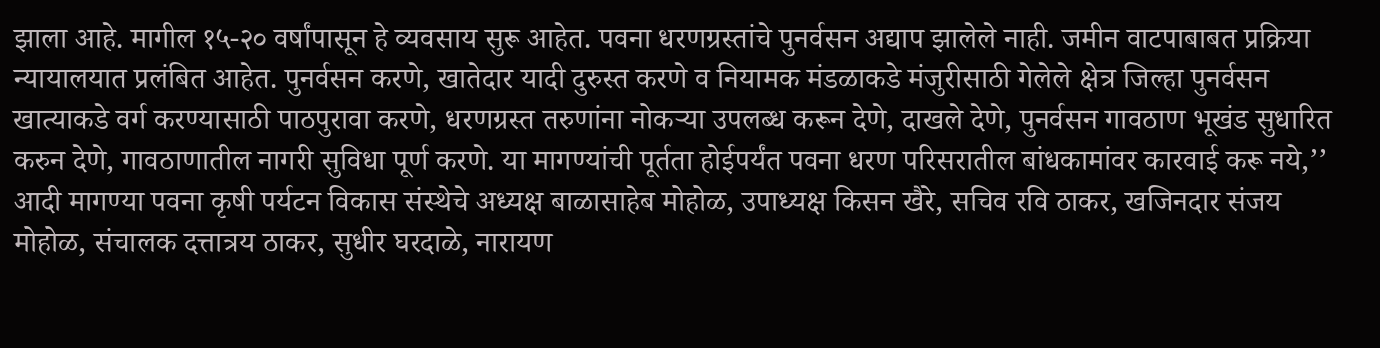झाला आहे. मागील १५-२० वर्षांपासून हे व्यवसाय सुरू आहेत. पवना धरणग्रस्तांचे पुनर्वसन अद्याप झालेले नाही. जमीन वाटपाबाबत प्रक्रिया न्यायालयात प्रलंबित आहेत. पुनर्वसन करणे, खातेदार यादी दुरुस्त करणे व नियामक मंडळाकडे मंजुरीसाठी गेलेले क्षेत्र जिल्हा पुनर्वसन खात्याकडे वर्ग करण्यासाठी पाठपुरावा करणे, धरणग्रस्त तरुणांना नोकऱ्या उपलब्ध करून देणे, दाखले देणे, पुनर्वसन गावठाण भूखंड सुधारित करुन देणे, गावठाणातील नागरी सुविधा पूर्ण करणे. या मागण्यांची पूर्तता होईपर्यंत पवना धरण परिसरातील बांधकामांवर कारवाई करू नये,’’ आदी मागण्या पवना कृषी पर्यटन विकास संस्थेचे अध्यक्ष बाळासाहेब मोहोळ, उपाध्यक्ष किसन खैरे, सचिव रवि ठाकर, खजिनदार संजय मोहोळ, संचालक दत्तात्रय ठाकर, सुधीर घरदाळे, नारायण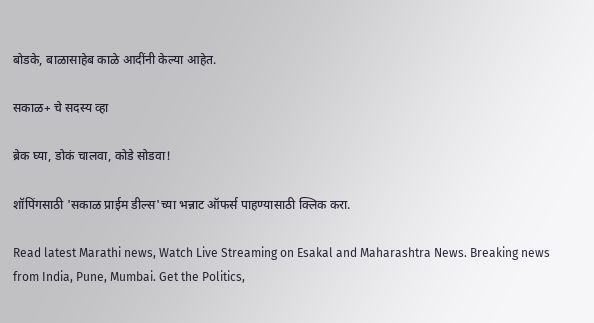बोडके, बाळासाहेब काळे आदींनी केल्या आहेत.

सकाळ+ चे सदस्य व्हा

ब्रेक घ्या, डोकं चालवा, कोडे सोडवा!

शॉपिंगसाठी 'सकाळ प्राईम डील्स'च्या भन्नाट ऑफर्स पाहण्यासाठी क्लिक करा.

Read latest Marathi news, Watch Live Streaming on Esakal and Maharashtra News. Breaking news from India, Pune, Mumbai. Get the Politics,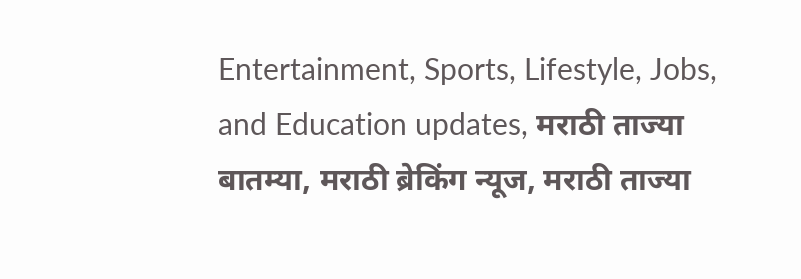Entertainment, Sports, Lifestyle, Jobs, and Education updates, मराठी ताज्या बातम्या, मराठी ब्रेकिंग न्यूज, मराठी ताज्या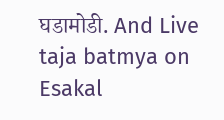घडामोडी. And Live taja batmya on Esakal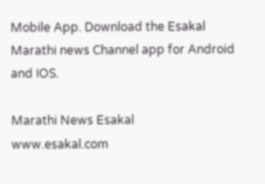Mobile App. Download the Esakal Marathi news Channel app for Android and IOS.

Marathi News Esakal
www.esakal.com